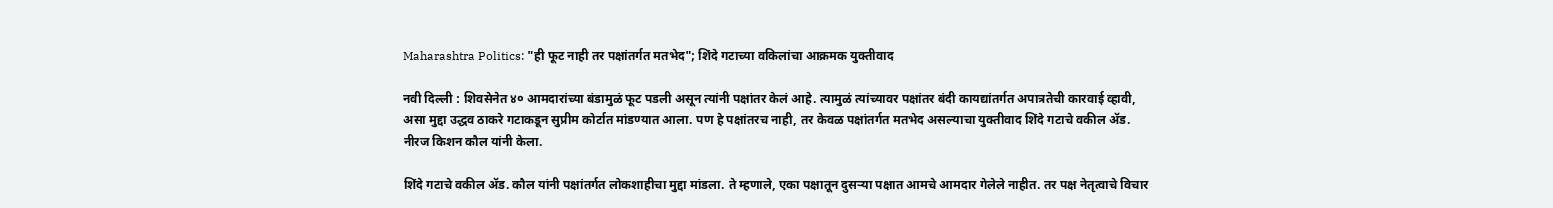Maharashtra Politics: "ही फूट नाही तर पक्षांतर्गत मतभेद"; शिंदे गटाच्या वकिलांचा आक्रमक युक्तीवाद

नवी दिल्ली : शिवसेनेत ४० आमदारांच्या बंडामुळं फूट पडली असून त्यांनी पक्षांतर केलं आहे. त्यामुळं त्यांच्यावर पक्षांतर बंदी कायद्यांतर्गत अपात्रतेची कारवाई व्हावी, असा मुद्दा उद्धव ठाकरे गटाकडून सुप्रीम कोर्टात मांडण्यात आला. पण हे पक्षांतरच नाही, तर केवळ पक्षांतर्गत मतभेद असल्याचा युक्तीवाद शिंदे गटाचे वकील ॲड. नीरज किशन कौल यांनी केला.

शिंदे गटाचे वकील ॲड. कौल यांनी पक्षांतर्गत लोकशाहीचा मुद्दा मांडला. ते म्हणाले, एका पक्षातून दुसऱ्या पक्षात आमचे आमदार गेलेले नाहीत. तर पक्ष नेतृत्वाचे विचार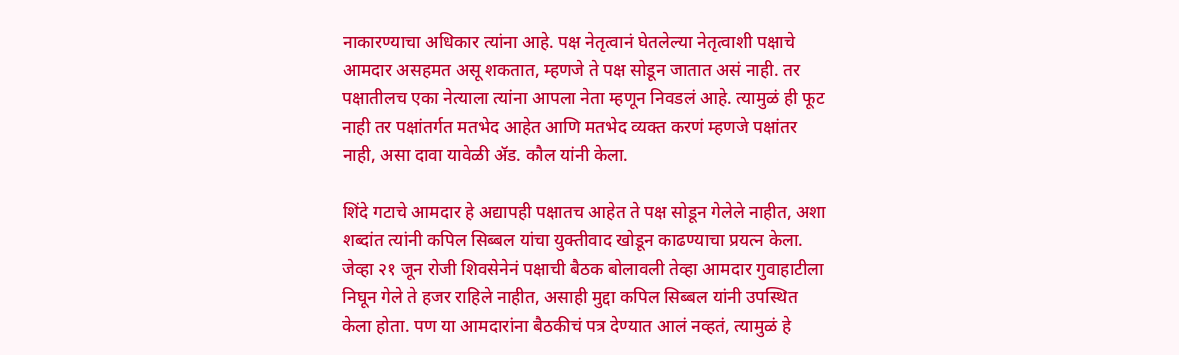नाकारण्याचा अधिकार त्यांना आहे. पक्ष नेतृत्वानं घेतलेल्या नेतृत्वाशी पक्षाचे आमदार असहमत असू शकतात, म्हणजे ते पक्ष सोडून जातात असं नाही. तर पक्षातीलच एका नेत्याला त्यांना आपला नेता म्हणून निवडलं आहे. त्यामुळं ही फूट नाही तर पक्षांतर्गत मतभेद आहेत आणि मतभेद व्यक्त करणं म्हणजे पक्षांतर नाही, असा दावा यावेळी ॲड. कौल यांनी केला.

शिंदे गटाचे आमदार हे अद्यापही पक्षातच आहेत ते पक्ष सोडून गेलेले नाहीत, अशा शब्दांत त्यांनी कपिल सिब्बल यांचा युक्तीवाद खोडून काढण्याचा प्रयत्न केला. जेव्हा २१ जून रोजी शिवसेनेनं पक्षाची बैठक बोलावली तेव्हा आमदार गुवाहाटीला निघून गेले ते हजर राहिले नाहीत, असाही मुद्दा कपिल सिब्बल यांनी उपस्थित केला होता. पण या आमदारांना बैठकीचं पत्र देण्यात आलं नव्हतं, त्यामुळं हे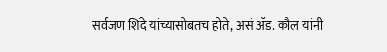सर्वजण शिंदे यांच्यासोबतच होते, असं ॲड. कौल यांनी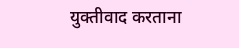युक्तीवाद करताना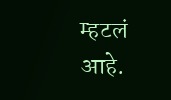म्हटलं आहे.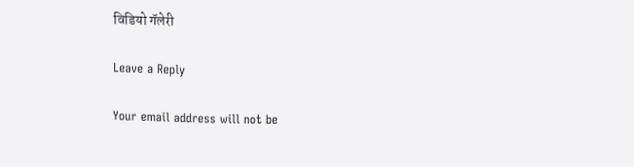विडियो गॅलेरी

Leave a Reply

Your email address will not be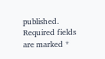published. Required fields are marked *